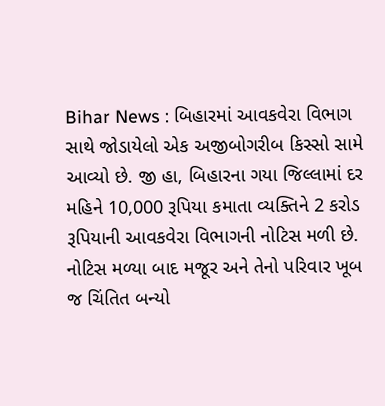Bihar News : બિહારમાં આવકવેરા વિભાગ સાથે જોડાયેલો એક અજીબોગરીબ કિસ્સો સામે આવ્યો છે. જી હા, બિહારના ગયા જિલ્લામાં દર મહિને 10,000 રૂપિયા કમાતા વ્યક્તિને 2 કરોડ રૂપિયાની આવકવેરા વિભાગની નોટિસ મળી છે. નોટિસ મળ્યા બાદ મજૂર અને તેનો પરિવાર ખૂબ જ ચિંતિત બન્યો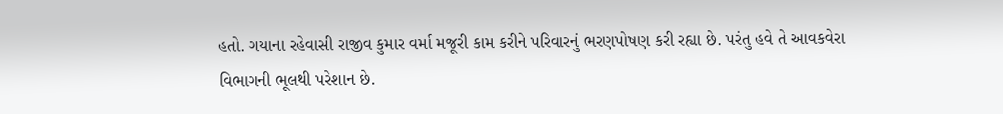હતો. ગયાના રહેવાસી રાજીવ કુમાર વર્મા મજૂરી કામ કરીને પરિવારનું ભરણપોષણ કરી રહ્યા છે. પરંતુ હવે તે આવકવેરા વિભાગની ભૂલથી પરેશાન છે.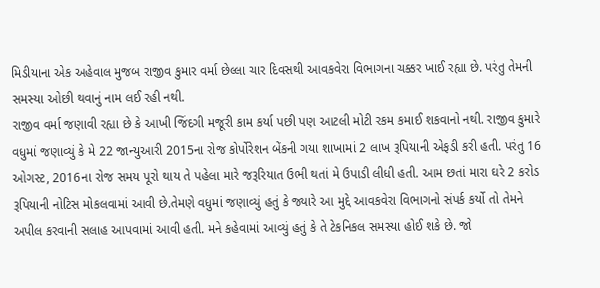મિડીયાના એક અહેવાલ મુજબ રાજીવ કુમાર વર્મા છેલ્લા ચાર દિવસથી આવકવેરા વિભાગના ચક્કર ખાઈ રહ્યા છે. પરંતુ તેમની સમસ્યા ઓછી થવાનું નામ લઈ રહી નથી.
રાજીવ વર્મા જણાવી રહ્યા છે કે આખી જિંદગી મજૂરી કામ કર્યા પછી પણ આટલી મોટી રકમ કમાઈ શકવાનો નથી. રાજીવ કુમારે વધુમાં જણાવ્યું કે મે 22 જાન્યુઆરી 2015ના રોજ કોર્પોરેશન બેંકની ગયા શાખામાં 2 લાખ રૂપિયાની એફડી કરી હતી. પરંતુ 16 ઓગસ્ટ, 2016ના રોજ સમય પૂરો થાય તે પહેલા મારે જરૂરિયાત ઉભી થતાં મે ઉપાડી લીધી હતી. આમ છતાં મારા ઘરે 2 કરોડ રૂપિયાની નોટિસ મોકલવામાં આવી છે.તેમણે વધુમાં જણાવ્યું હતું કે જ્યારે આ મુદ્દે આવકવેરા વિભાગનો સંપર્ક કર્યો તો તેમને અપીલ કરવાની સલાહ આપવામાં આવી હતી. મને કહેવામાં આવ્યું હતું કે તે ટેકનિકલ સમસ્યા હોઈ શકે છે. જો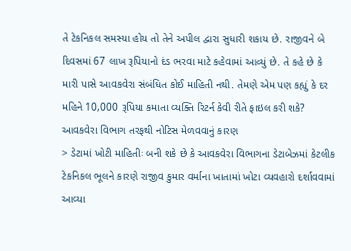તે ટેકનિકલ સમસ્યા હોય તો તેને અપીલ દ્વારા સુધારી શકાય છે. રાજીવને બે દિવસમાં 67 લાખ રૂપિયાનો દંડ ભરવા માટે કહેવામાં આવ્યું છે. તે કહે છે કે મારી પાસે આવકવેરા સંબંધિત કોઈ માહિતી નથી. તેમણે એમ પણ કહ્યું કે દર મહિને 10,000 રૂપિયા કમાતા વ્યક્તિ રિટર્ન કેવી રીતે ફાઇલ કરી શકે?
આવકવેરા વિભાગ તરફથી નોટિસ મેળવવાનું કારણ
> ડેટામાં ખોટી માહિતીઃ બની શકે છે કે આવકવેરા વિભાગના ડેટાબેઝમાં કેટલીક ટેકનિકલ ભૂલને કારણે રાજીવ કુમાર વર્માના ખાતામાં ખોટા વ્યવહારો દર્શાવવામાં આવ્યા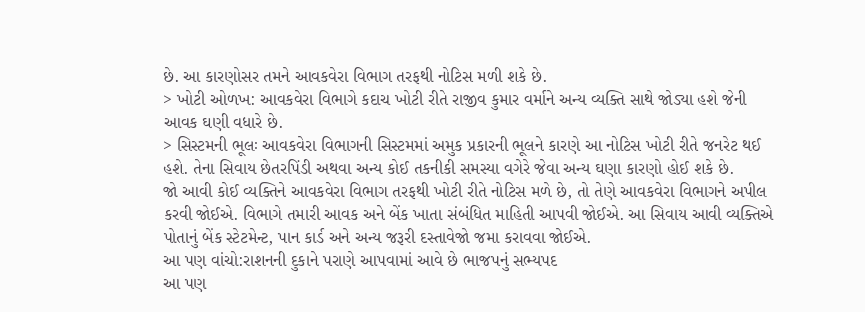છે. આ કારણોસર તમને આવકવેરા વિભાગ તરફથી નોટિસ મળી શકે છે.
> ખોટી ઓળખ: આવકવેરા વિભાગે કદાચ ખોટી રીતે રાજીવ કુમાર વર્માને અન્ય વ્યક્તિ સાથે જોડ્યા હશે જેની આવક ઘણી વધારે છે.
> સિસ્ટમની ભૂલઃ આવકવેરા વિભાગની સિસ્ટમમાં અમુક પ્રકારની ભૂલને કારણે આ નોટિસ ખોટી રીતે જનરેટ થઈ હશે. તેના સિવાય છેતરપિંડી અથવા અન્ય કોઈ તકનીકી સમસ્યા વગેરે જેવા અન્ય ઘણા કારણો હોઈ શકે છે.
જો આવી કોઈ વ્યક્તિને આવકવેરા વિભાગ તરફથી ખોટી રીતે નોટિસ મળે છે, તો તેણે આવકવેરા વિભાગને અપીલ કરવી જોઈએ. વિભાગે તમારી આવક અને બેંક ખાતા સંબંધિત માહિતી આપવી જોઈએ. આ સિવાય આવી વ્યક્તિએ પોતાનું બેંક સ્ટેટમેન્ટ, પાન કાર્ડ અને અન્ય જરૂરી દસ્તાવેજો જમા કરાવવા જોઈએ.
આ પણ વાંચો:રાશનની દુકાને પરાણે આપવામાં આવે છે ભાજપનું સભ્યપદ
આ પણ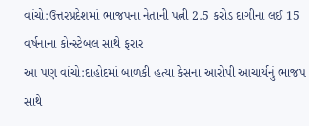વાંચો:ઉત્તરપ્રદેશમાં ભાજપના નેતાની પત્ની 2.5 કરોડ દાગીના લઈ 15 વર્ષનાના કોન્સ્ટેબલ સાથે ફરાર
આ પણ વાંચો:દાહોદમાં બાળકી હત્યા કેસના આરોપી આચાર્યનું ભાજપ સાથે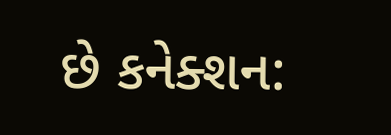છે કનેક્શન: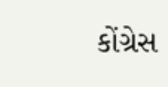કોંગ્રેસ